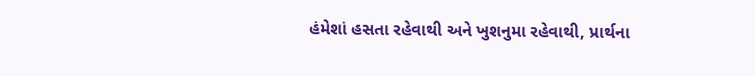હંમેશાં હસતા રહેવાથી અને ખુશનુમા રહેવાથી, પ્રાર્થના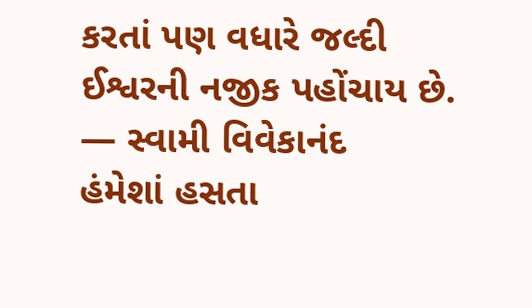કરતાં પણ વધારે જલ્દી ઈશ્વરની નજીક પહોંચાય છે. — સ્વામી વિવેકાનંદ
હંમેશાં હસતા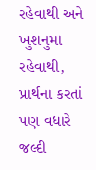રહેવાથી અને ખુશનુમા રહેવાથી, પ્રાર્થના કરતાં પણ વધારે જલ્દી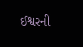ઈશ્વરની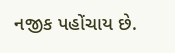નજીક પહોંચાય છે.